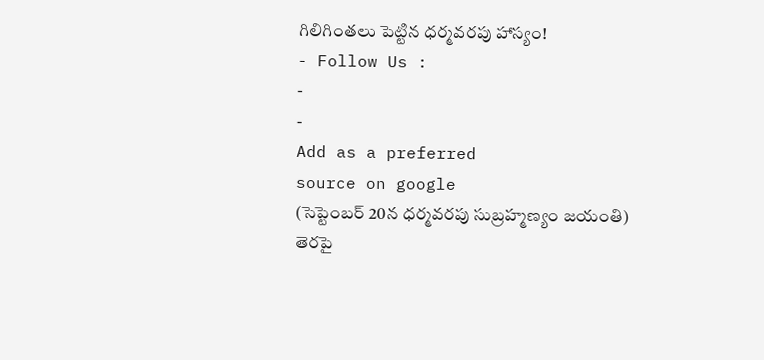గిలిగింతలు పెట్టిన ధర్మవరపు హాస్యం!
- Follow Us :
-
-
Add as a preferred
source on google
(సెప్టెంబర్ 20న ధర్మవరపు సుబ్రహ్మణ్యం జయంతి)
తెరపై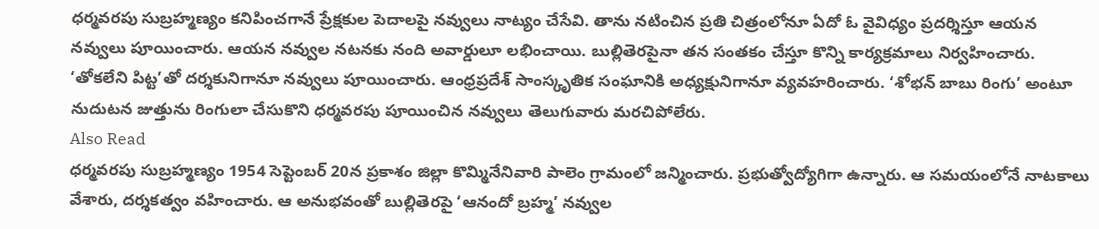ధర్మవరపు సుబ్రహ్మణ్యం కనిపించగానే ప్రేక్షకుల పెదాలపై నవ్వులు నాట్యం చేసేవి. తాను నటించిన ప్రతి చిత్రంలోనూ ఏదో ఓ వైవిధ్యం ప్రదర్శిస్తూ ఆయన నవ్వులు పూయించారు. ఆయన నవ్వుల నటనకు నంది అవార్డులూ లభించాయి. బుల్లితెరపైనా తన సంతకం చేస్తూ కొన్ని కార్యక్రమాలు నిర్వహించారు. ‘తోకలేని పిట్ట’తో దర్శకునిగానూ నవ్వులు పూయించారు. ఆంధ్రప్రదేశ్ సాంస్కృతిక సంఘానికి అధ్యక్షునిగానూ వ్యవహరించారు. ‘శోభన్ బాబు రింగు’ అంటూ నుదుటన జుత్తును రింగులా చేసుకొని ధర్మవరపు పూయించిన నవ్వులు తెలుగువారు మరచిపోలేరు.
Also Read
ధర్మవరపు సుబ్రహ్మణ్యం 1954 సెప్టెంబర్ 20న ప్రకాశం జిల్లా కొమ్మినేనివారి పాలెం గ్రామంలో జన్మించారు. ప్రభుత్వోద్యోగిగా ఉన్నారు. ఆ సమయంలోనే నాటకాలు వేశారు, దర్శకత్వం వహించారు. ఆ అనుభవంతో బుల్లితెరపై ‘ఆనందో బ్రహ్మ’ నవ్వుల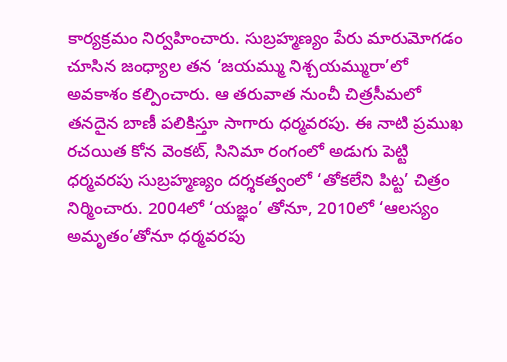కార్యక్రమం నిర్వహించారు. సుబ్రహ్మణ్యం పేరు మారుమోగడం చూసిన జంధ్యాల తన ‘జయమ్ము నిశ్చయమ్మురా’లో అవకాశం కల్పించారు. ఆ తరువాత నుంచీ చిత్రసీమలో తనదైన బాణీ పలికిస్తూ సాగారు ధర్మవరపు. ఈ నాటి ప్రముఖ రచయిత కోన వెంకట్, సినిమా రంగంలో అడుగు పెట్టి ధర్మవరపు సుబ్రహ్మణ్యం దర్శకత్వంలో ‘తోకలేని పిట్ట’ చిత్రం నిర్మించారు. 2004లో ‘యజ్ఞం’ తోనూ, 2010లో ‘ఆలస్యం అమృతం’తోనూ ధర్మవరపు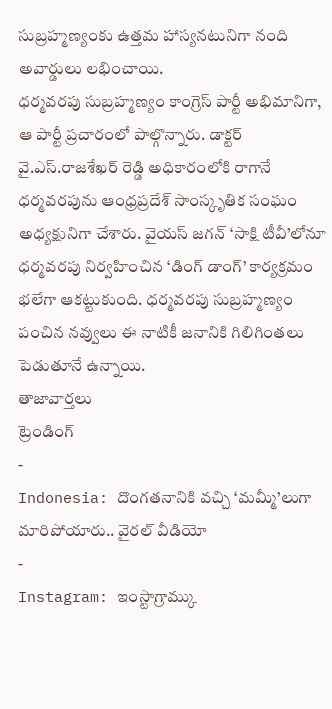సుబ్రహ్మణ్యంకు ఉత్తమ హాస్యనటునిగా నంది అవార్డులు లభించాయి.
ధర్మవరపు సుబ్రహ్మణ్యం కాంగ్రెస్ పార్టీ అభిమానిగా, ఆ పార్టీ ప్రచారంలో పాల్గొన్నారు. డాక్టర్ వై.ఎస్.రాజశేఖర్ రెడ్డి అధికారంలోకి రాగానే ధర్మవరపును ఆంధ్రప్రదేశ్ సాంస్కృతిక సంఘం అధ్యక్షునిగా చేశారు. వైయస్ జగన్ ‘సాక్షి టీవీ’లోనూ ధర్మవరపు నిర్వహించిన ‘డింగ్ డాంగ్’ కార్యక్రమం భలేగా ఆకట్టుకుంది. ధర్మవరపు సుబ్రహ్మణ్యం పంచిన నవ్వులు ఈ నాటికీ జనానికి గిలిగింతలు పెడుతూనే ఉన్నాయి.
తాజావార్తలు
ట్రెండింగ్
-
Indonesia: దొంగతనానికి వచ్చి ‘మమ్మీ’లుగా మారిపోయారు.. వైరల్ వీడియో
-
Instagram: ఇంస్టాగ్రామ్కు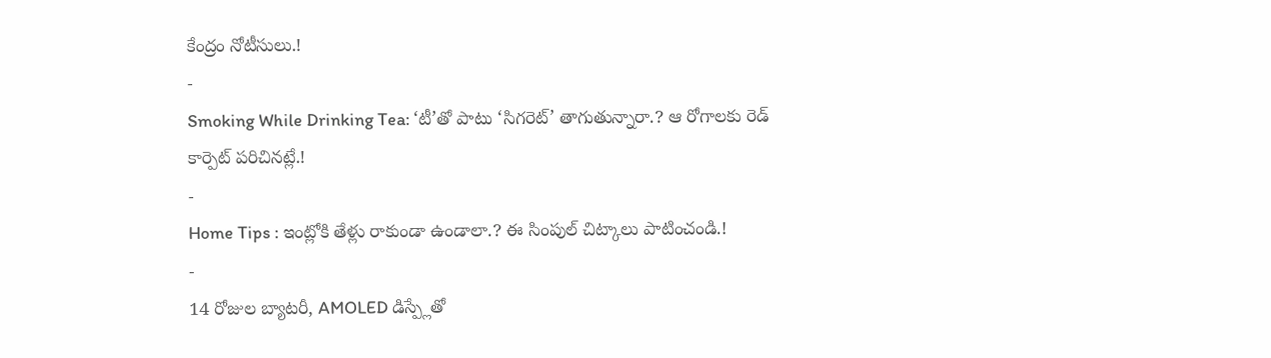కేంద్రం నోటీసులు.!
-
Smoking While Drinking Tea: ‘టీ’తో పాటు ‘సిగరెట్’ తాగుతున్నారా.? ఆ రోగాలకు రెడ్ కార్పెట్ పరిచినట్లే.!
-
Home Tips : ఇంట్లోకి తేళ్లు రాకుండా ఉండాలా.? ఈ సింపుల్ చిట్కాలు పాటించండి.!
-
14 రోజుల బ్యాటరీ, AMOLED డిస్ప్లేతో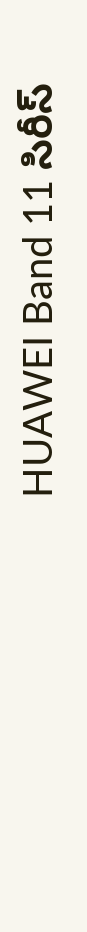HUAWEI Band 11 సిరీస్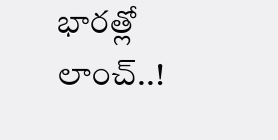భారత్లో లాంచ్..!